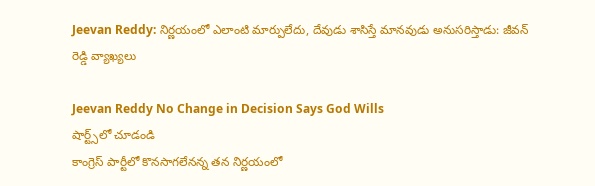Jeevan Reddy: నిర్ణయంలో ఎలాంటి మార్పులేదు, దేవుడు శాసిస్తే మానవుడు అనుసరిస్తాడు: జీవన్ రెడ్డి వ్యాఖ్యలు

Jeevan Reddy No Change in Decision Says God Wills
షార్ట్స్‌లో చూడండి
కాంగ్రెస్ పార్టీలో కొనసాగలేనన్న తన నిర్ణయంలో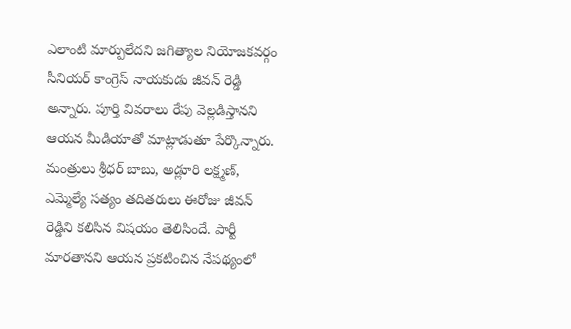ఎలాంటి మార్పులేదని జగిత్యాల నియోజకవర్గం సీనియర్ కాంగ్రెస్ నాయకుడు జీవన్ రెడ్డి అన్నారు. పూర్తి వివరాలు రేపు వెల్లడిస్తానని ఆయన మీడియాతో మాట్లాడుతూ పేర్కొన్నారు. మంత్రులు శ్రీధర్ బాబు, అడ్లూరి లక్ష్మణ్, ఎమ్మెల్యే సత్యం తదితరులు ఈరోజు జీవన్ రెడ్డిని కలిసిన విషయం తెలిసిందే. పార్టీ మారతానని ఆయన ప్రకటించిన నేపథ్యంలో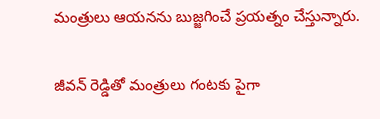మంత్రులు ఆయనను బుజ్జగించే ప్రయత్నం చేస్తున్నారు.

జీవన్ రెడ్డితో మంత్రులు గంటకు పైగా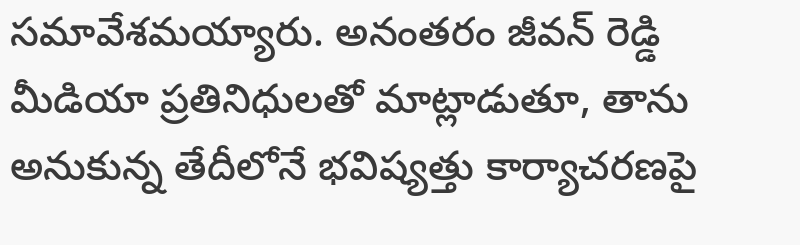సమావేశమయ్యారు. అనంతరం జీవన్ రెడ్డి మీడియా ప్రతినిధులతో మాట్లాడుతూ, తాను అనుకున్న తేదీలోనే భవిష్యత్తు కార్యాచరణపై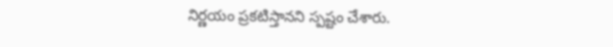నిర్ణయం ప్రకటిస్తానని స్పష్టం చేశారు.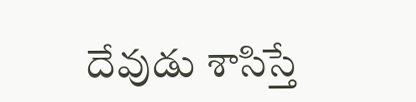దేవుడు శాసిస్తే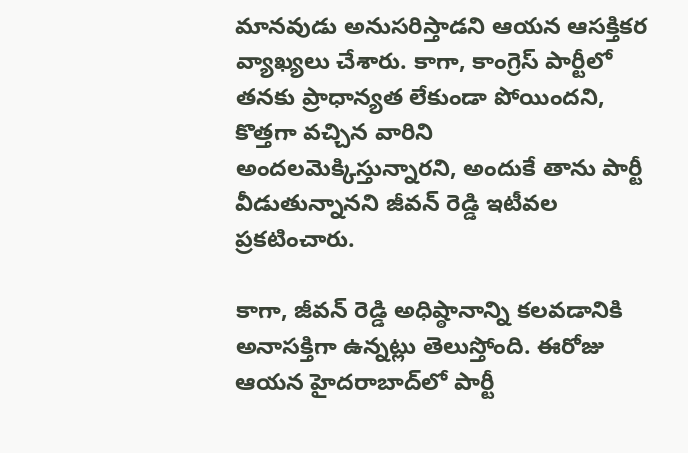మానవుడు అనుసరిస్తాడని ఆయన ఆసక్తికర వ్యాఖ్యలు చేశారు. కాగా, కాంగ్రెస్ పార్టీలో తనకు ప్రాధాన్యత లేకుండా పోయిందని, కొత్తగా వచ్చిన వారిని అందలమెక్కిస్తున్నారని, అందుకే తాను పార్టీ వీడుతున్నానని జీవన్ రెడ్డి ఇటీవల ప్రకటించారు.

కాగా, జీవన్ రెడ్డి అధిష్ఠానాన్ని కలవడానికి అనాసక్తిగా ఉన్నట్లు తెలుస్తోంది. ఈరోజు ఆయన హైదరాబాద్‌లో పార్టీ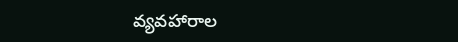వ్యవహారాల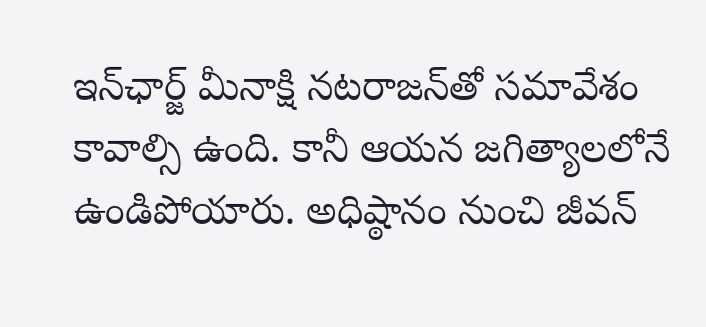ఇన్‌ఛార్జ్ మీనాక్షి నటరాజన్‌తో సమావేశం కావాల్సి ఉంది. కానీ ఆయన జగిత్యాలలోనే ఉండిపోయారు. అధిష్ఠానం నుంచి జీవన్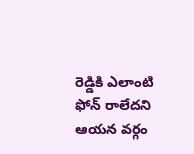రెడ్డికి ఎలాంటి ఫోన్ రాలేదని ఆయన వర్గం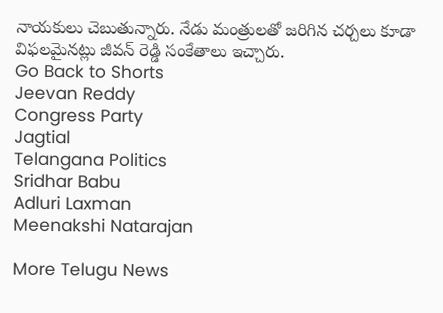నాయకులు చెబుతున్నారు. నేడు మంత్రులతో జరిగిన చర్చలు కూడా విఫలమైనట్లు జీవన్ రెడ్డి సంకేతాలు ఇచ్చారు.
Go Back to Shorts
Jeevan Reddy
Congress Party
Jagtial
Telangana Politics
Sridhar Babu
Adluri Laxman
Meenakshi Natarajan

More Telugu News